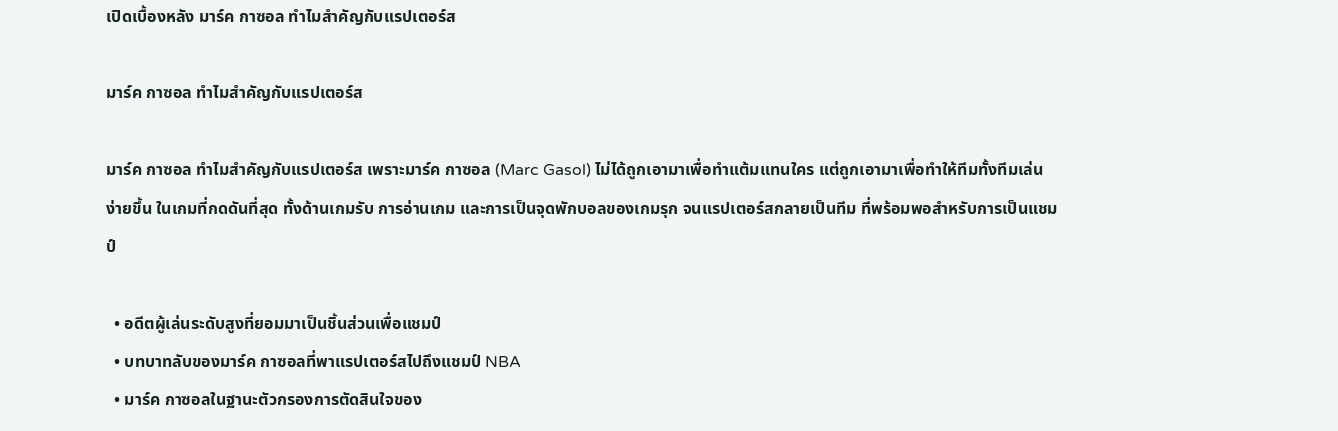เปิดเบื้องหลัง มาร์ค กาซอล ทำไมสำคัญกับแรปเตอร์ส

มาร์ค กาซอล ทำไมสำคัญกับแรปเตอร์ส

มาร์ค กาซอล ทำไมสำคัญกับแรปเตอร์ส เพราะมาร์ค กาซอล (Marc Gasol) ไม่ได้ถูกเอามาเพื่อทำแต้มแทนใคร แต่ถูกเอามาเพื่อทำให้ทีมทั้งทีมเล่นง่ายขึ้น ในเกมที่กดดันที่สุด ทั้งด้านเกมรับ การอ่านเกม และการเป็นจุดพักบอลของเกมรุก จนแรปเตอร์สกลายเป็นทีม ที่พร้อมพอสำหรับการเป็นแชมป์

  • อดีตผู้เล่นระดับสูงที่ยอมมาเป็นชิ้นส่วนเพื่อแชมป์
  • บทบาทลับของมาร์ค กาซอลที่พาแรปเตอร์สไปถึงแชมป์ NBA
  • มาร์ค กาซอลในฐานะตัวกรองการตัดสินใจของ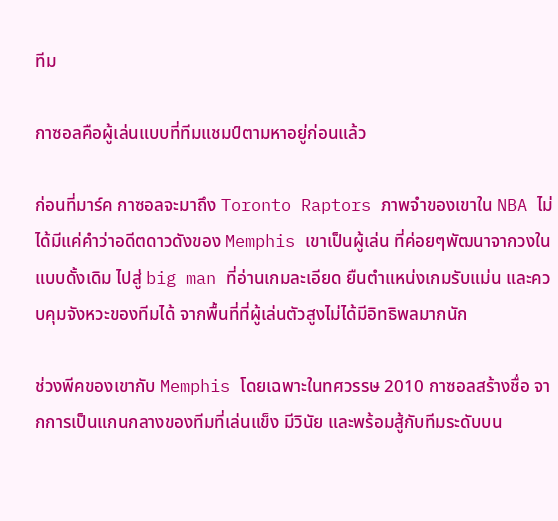ทีม

กาซอลคือผู้เล่นแบบที่ทีมแชมป์ตามหาอยู่ก่อนแล้ว

ก่อนที่มาร์ค กาซอลจะมาถึง Toronto Raptors ภาพจำของเขาใน NBA ไม่ได้มีแค่คำว่าอดีตดาวดังของ Memphis เขาเป็นผู้เล่น ที่ค่อยๆพัฒนาจากวงในแบบดั้งเดิม ไปสู่ big man ที่อ่านเกมละเอียด ยืนตำแหน่งเกมรับแม่น และควบคุมจังหวะของทีมได้ จากพื้นที่ที่ผู้เล่นตัวสูงไม่ได้มีอิทธิพลมากนัก

ช่วงพีคของเขากับ Memphis โดยเฉพาะในทศวรรษ 2010 กาซอลสร้างชื่อ จากการเป็นแกนกลางของทีมที่เล่นแข็ง มีวินัย และพร้อมสู้กับทีมระดับบน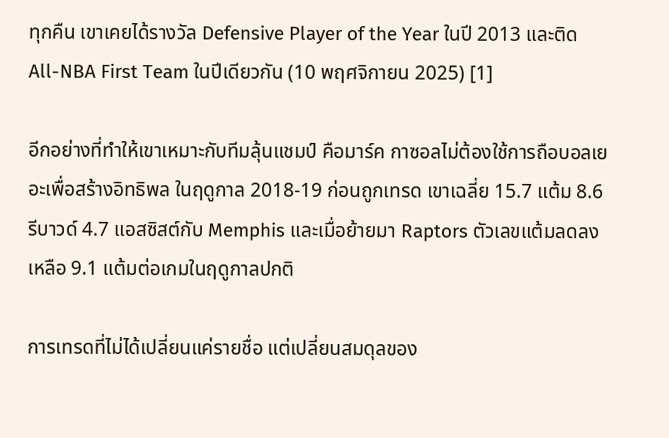ทุกคืน เขาเคยได้รางวัล Defensive Player of the Year ในปี 2013 และติด All-NBA First Team ในปีเดียวกัน (10 พฤศจิกายน 2025) [1]

อีกอย่างที่ทำให้เขาเหมาะกับทีมลุ้นแชมป์ คือมาร์ค กาซอลไม่ต้องใช้การถือบอลเยอะเพื่อสร้างอิทธิพล ในฤดูกาล 2018-19 ก่อนถูกเทรด เขาเฉลี่ย 15.7 แต้ม 8.6 รีบาวด์ 4.7 แอสซิสต์กับ Memphis และเมื่อย้ายมา Raptors ตัวเลขแต้มลดลงเหลือ 9.1 แต้มต่อเกมในฤดูกาลปกติ

การเทรดที่ไม่ได้เปลี่ยนแค่รายชื่อ แต่เปลี่ยนสมดุลของ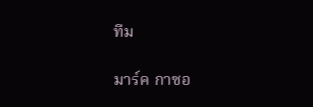ทีม

มาร์ค กาซอ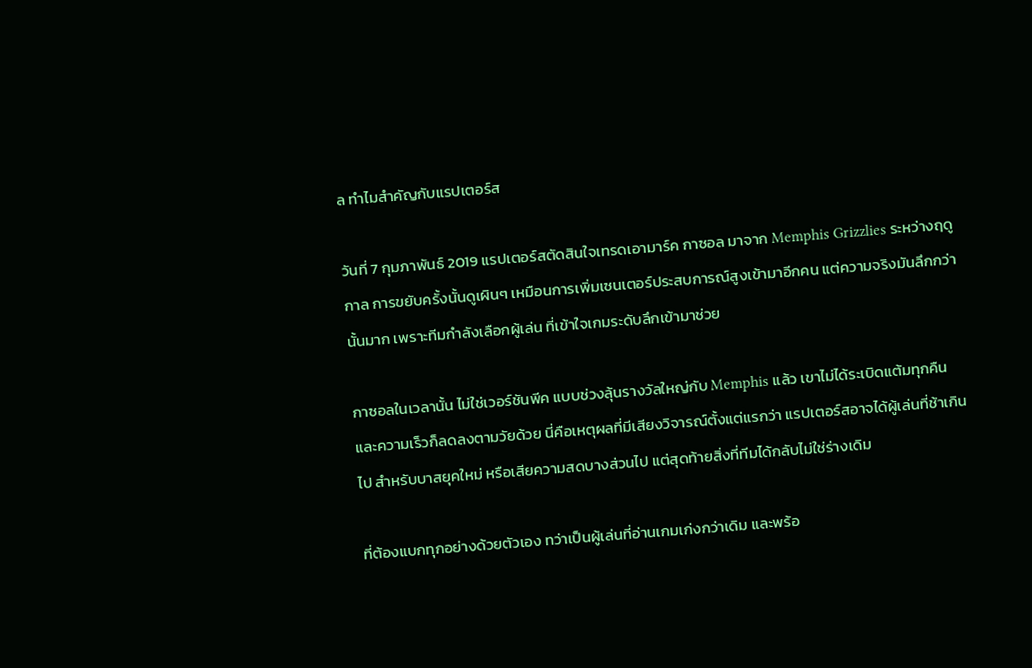ล ทำไมสำคัญกับแรปเตอร์ส

วันที่ 7 กุมภาพันธ์ 2019 แรปเตอร์สตัดสินใจเทรดเอามาร์ค กาซอล มาจาก Memphis Grizzlies ระหว่างฤดูกาล การขยับครั้งนั้นดูเผินๆ เหมือนการเพิ่มเซนเตอร์ประสบการณ์สูงเข้ามาอีกคน แต่ความจริงมันลึกกว่านั้นมาก เพราะทีมกำลังเลือกผู้เล่น ที่เข้าใจเกมระดับลึกเข้ามาช่วย

กาซอลในเวลานั้น ไม่ใช่เวอร์ชันพีค แบบช่วงลุ้นรางวัลใหญ่กับ Memphis แล้ว เขาไม่ได้ระเบิดแต้มทุกคืน และความเร็วก็ลดลงตามวัยด้วย นี่คือเหตุผลที่มีเสียงวิจารณ์ตั้งแต่แรกว่า แรปเตอร์สอาจได้ผู้เล่นที่ช้าเกินไป สำหรับบาสยุคใหม่ หรือเสียความสดบางส่วนไป แต่สุดท้ายสิ่งที่ทีมได้กลับไม่ใช่ร่างเดิม

ที่ต้องแบกทุกอย่างด้วยตัวเอง ทว่าเป็นผู้เล่นที่อ่านเกมเก่งกว่าเดิม และพร้อ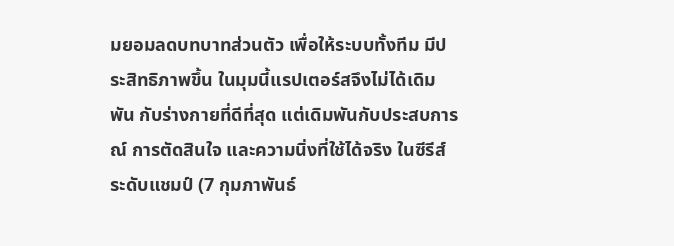มยอมลดบทบาทส่วนตัว เพื่อให้ระบบทั้งทีม มีประสิทธิภาพขึ้น ในมุมนี้แรปเตอร์สจึงไม่ได้เดิมพัน กับร่างกายที่ดีที่สุด แต่เดิมพันกับประสบการณ์ การตัดสินใจ และความนิ่งที่ใช้ได้จริง ในซีรีส์ระดับแชมป์ (7 กุมภาพันธ์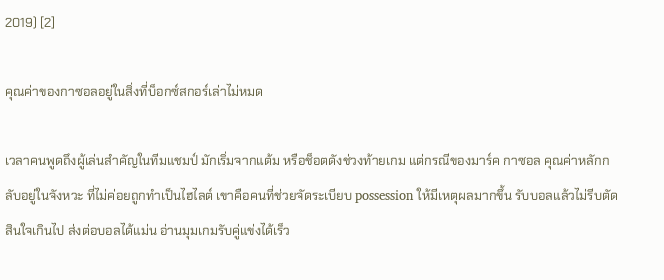2019) [2]

คุณค่าของกาซอลอยู่ในสิ่งที่บ็อกซ์สกอร์เล่าไม่หมด

เวลาคนพูดถึงผู้เล่นสำคัญในทีมแชมป์ มักเริ่มจากแต้ม หรือช็อตดังช่วงท้ายเกม แต่กรณีของมาร์ค กาซอล คุณค่าหลักกลับอยู่ในจังหวะ ที่ไม่ค่อยถูกทำเป็นไฮไลต์ เขาคือคนที่ช่วยจัดระเบียบ possession ให้มีเหตุผลมากขึ้น รับบอลแล้วไม่รีบตัดสินใจเกินไป ส่งต่อบอลได้แม่น อ่านมุมเกมรับคู่แข่งได้เร็ว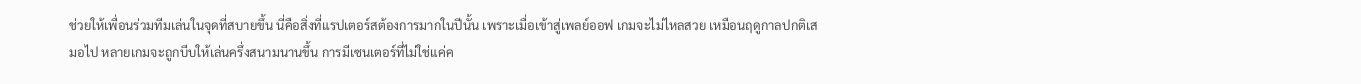ช่วยให้เพื่อนร่วมทีมเล่นในจุดที่สบายขึ้น นี่คือสิ่งที่แรปเตอร์สต้องการมากในปีนั้น เพราะเมื่อเข้าสู่เพลย์ออฟ เกมจะไม่ไหลสวย เหมือนฤดูกาลปกติเสมอไป หลายเกมจะถูกบีบให้เล่นครึ่งสนามนานขึ้น การมีเซนเตอร์ที่ไม่ใช่แค่ค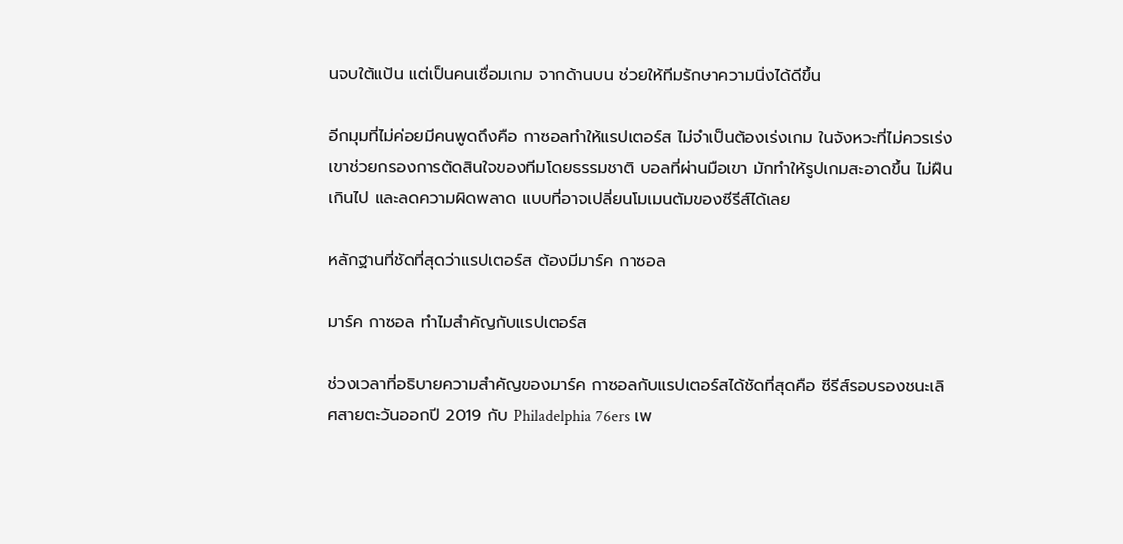นจบใต้แป้น แต่เป็นคนเชื่อมเกม จากด้านบน ช่วยให้ทีมรักษาความนิ่งได้ดีขึ้น

อีกมุมที่ไม่ค่อยมีคนพูดถึงคือ กาซอลทำให้แรปเตอร์ส ไม่จำเป็นต้องเร่งเกม ในจังหวะที่ไม่ควรเร่ง เขาช่วยกรองการตัดสินใจของทีมโดยธรรมชาติ บอลที่ผ่านมือเขา มักทำให้รูปเกมสะอาดขึ้น ไม่ฝืนเกินไป และลดความผิดพลาด แบบที่อาจเปลี่ยนโมเมนตัมของซีรีส์ได้เลย

หลักฐานที่ชัดที่สุดว่าแรปเตอร์ส ต้องมีมาร์ค กาซอล

มาร์ค กาซอล ทำไมสำคัญกับแรปเตอร์ส

ช่วงเวลาที่อธิบายความสำคัญของมาร์ค กาซอลกับแรปเตอร์สได้ชัดที่สุดคือ ซีรีส์รอบรองชนะเลิศสายตะวันออกปี 2019 กับ Philadelphia 76ers เพ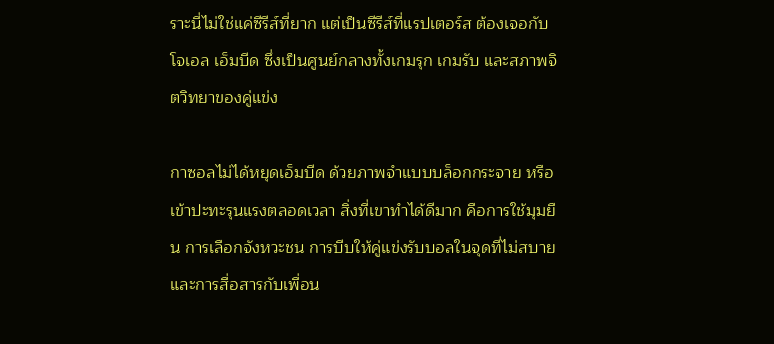ราะนี่ไม่ใช่แค่ซีรีส์ที่ยาก แต่เป็นซีรีส์ที่แรปเตอร์ส ต้องเจอกับโจเอล เอ็มบีด ซึ่งเป็นศูนย์กลางทั้งเกมรุก เกมรับ และสภาพจิตวิทยาของคู่แข่ง

กาซอลไม่ได้หยุดเอ็มบีด ด้วยภาพจำแบบบล็อกกระจาย หรือเข้าปะทะรุนแรงตลอดเวลา สิ่งที่เขาทำได้ดีมาก คือการใช้มุมยืน การเลือกจังหวะชน การบีบให้คู่แข่งรับบอลในจุดที่ไม่สบาย และการสื่อสารกับเพื่อน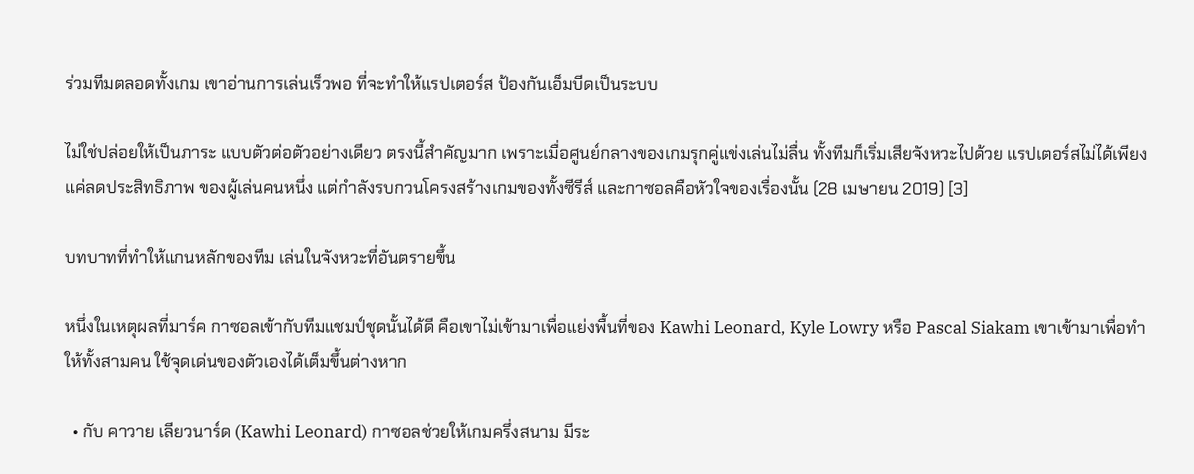ร่วมทีมตลอดทั้งเกม เขาอ่านการเล่นเร็วพอ ที่จะทำให้แรปเตอร์ส ป้องกันเอ็มบีดเป็นระบบ

ไม่ใช่ปล่อยให้เป็นภาระ แบบตัวต่อตัวอย่างเดียว ตรงนี้สำคัญมาก เพราะเมื่อศูนย์กลางของเกมรุกคู่แข่งเล่นไม่ลื่น ทั้งทีมก็เริ่มเสียจังหวะไปด้วย แรปเตอร์สไม่ได้เพียงแค่ลดประสิทธิภาพ ของผู้เล่นคนหนึ่ง แต่กำลังรบกวนโครงสร้างเกมของทั้งซีรีส์ และกาซอลคือหัวใจของเรื่องนั้น (28 เมษายน 2019) [3]

บทบาทที่ทำให้แกนหลักของทีม เล่นในจังหวะที่อันตรายขึ้น

หนึ่งในเหตุผลที่มาร์ค กาซอลเข้ากับทีมแชมป์ชุดนั้นได้ดี คือเขาไม่เข้ามาเพื่อแย่งพื้นที่ของ Kawhi Leonard, Kyle Lowry หรือ Pascal Siakam เขาเข้ามาเพื่อทำให้ทั้งสามคน ใช้จุดเด่นของตัวเองได้เต็มขึ้นต่างหาก

  • กับ คาวาย เลียวนาร์ด (Kawhi Leonard) กาซอลช่วยให้เกมครึ่งสนาม มีระ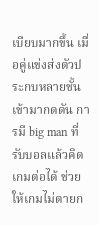เบียบมากขึ้น เมื่อคู่แข่งส่งตัวประกบหลายชั้นเข้ามากดดัน การมี big man ที่รับบอลแล้วคิดเกมต่อได้ ช่วยให้เกมไม่ตายก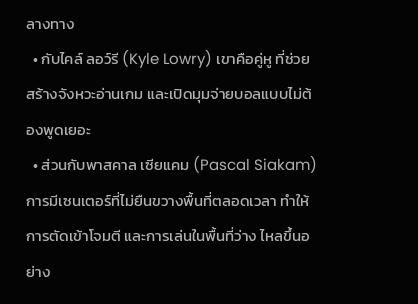ลางทาง
  • กับไคล์ ลอว์รี (Kyle Lowry) เขาคือคู่หู ที่ช่วยสร้างจังหวะอ่านเกม และเปิดมุมจ่ายบอลแบบไม่ต้องพูดเยอะ
  • ส่วนกับพาสคาล เซียแคม (Pascal Siakam) การมีเซนเตอร์ที่ไม่ยืนขวางพื้นที่ตลอดเวลา ทำให้การตัดเข้าโจมตี และการเล่นในพื้นที่ว่าง ไหลขึ้นอย่าง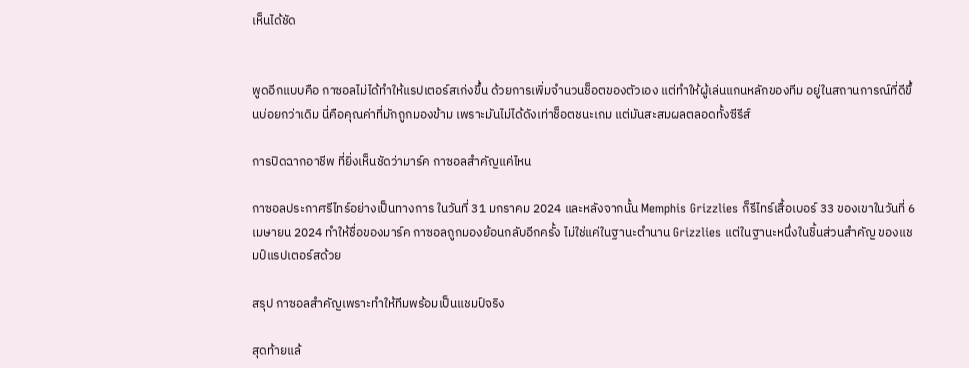เห็นได้ชัด


พูดอีกแบบคือ กาซอลไม่ได้ทำให้แรปเตอร์สเก่งขึ้น ด้วยการเพิ่มจำนวนช็อตของตัวเอง แต่ทำให้ผู้เล่นแกนหลักของทีม อยู่ในสถานการณ์ที่ดีขึ้นบ่อยกว่าเดิม นี่คือคุณค่าที่มักถูกมองข้าม เพราะมันไม่ได้ดังเท่าช็อตชนะเกม แต่มันสะสมผลตลอดทั้งซีรีส์

การปิดฉากอาชีพ ที่ยิ่งเห็นชัดว่ามาร์ค กาซอลสำคัญแค่ไหน

กาซอลประกาศรีไทร์อย่างเป็นทางการ ในวันที่ 31 มกราคม 2024 และหลังจากนั้น Memphis Grizzlies ก็รีไทร์เสื้อเบอร์ 33 ของเขาในวันที่ 6 เมษายน 2024 ทำให้ชื่อของมาร์ค กาซอลถูกมองย้อนกลับอีกครั้ง ไม่ใช่แค่ในฐานะตำนาน Grizzlies แต่ในฐานะหนึ่งในชิ้นส่วนสำคัญ ของแชมป์แรปเตอร์สด้วย

สรุป กาซอลสำคัญเพราะทำให้ทีมพร้อมเป็นแชมป์จริง

สุดท้ายแล้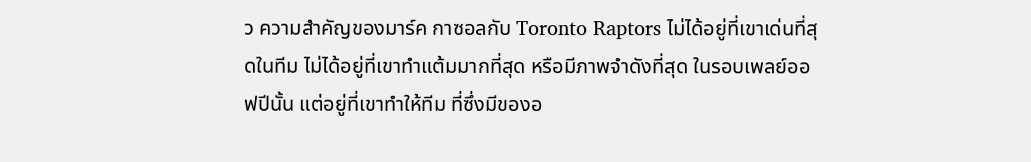ว ความสำคัญของมาร์ค กาซอลกับ Toronto Raptors ไม่ได้อยู่ที่เขาเด่นที่สุดในทีม ไม่ได้อยู่ที่เขาทำแต้มมากที่สุด หรือมีภาพจำดังที่สุด ในรอบเพลย์ออฟปีนั้น แต่อยู่ที่เขาทำให้ทีม ที่ซึ่งมีของอ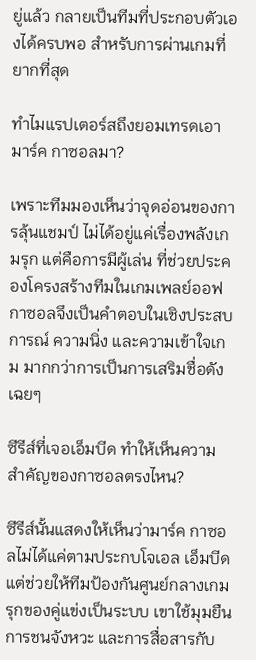ยู่แล้ว กลายเป็นทีมที่ประกอบตัวเองได้ครบพอ สำหรับการผ่านเกมที่ยากที่สุด

ทำไมแรปเตอร์สถึงยอมเทรดเอามาร์ค กาซอลมา?

เพราะทีมมองเห็นว่าจุดอ่อนของการลุ้นแชมป์ ไม่ได้อยู่แค่เรื่องพลังเกมรุก แต่คือการมีผู้เล่น ที่ช่วยประคองโครงสร้างทีมในเกมเพลย์ออฟ กาซอลจึงเป็นคำตอบในเชิงประสบการณ์ ความนิ่ง และความเข้าใจเกม มากกว่าการเป็นการเสริมชื่อดังเฉยๆ

ซีรีส์ที่เจอเอ็มบีด ทำให้เห็นความสำคัญของกาซอลตรงไหน?

ซีรีส์นั้นแสดงให้เห็นว่ามาร์ค กาซอลไม่ได้แค่ตามประกบโจเอล เอ็มบีด แต่ช่วยให้ทีมป้องกันศูนย์กลางเกมรุกของคู่แข่งเป็นระบบ เขาใช้มุมยืน การชนจังหวะ และการสื่อสารกับ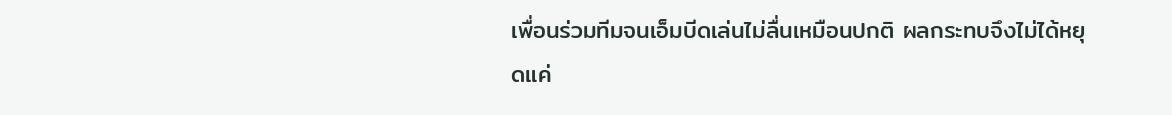เพื่อนร่วมทีมจนเอ็มบีดเล่นไม่ลื่นเหมือนปกติ ผลกระทบจึงไม่ได้หยุดแค่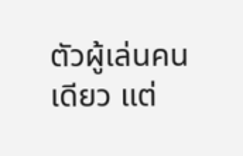ตัวผู้เล่นคนเดียว แต่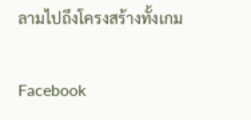ลามไปถึงโครงสร้างทั้งเกม

Facebook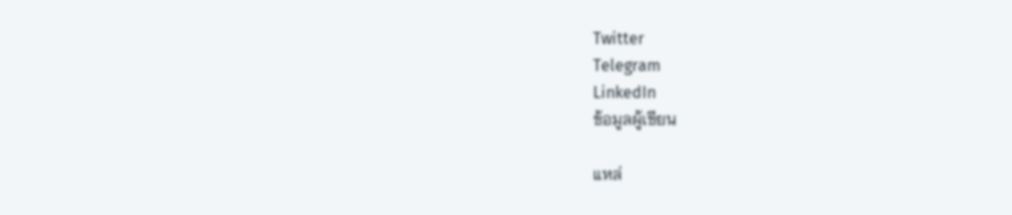Twitter
Telegram
LinkedIn
ข้อมูลผู้เขียน

แหล่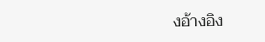งอ้างอิง